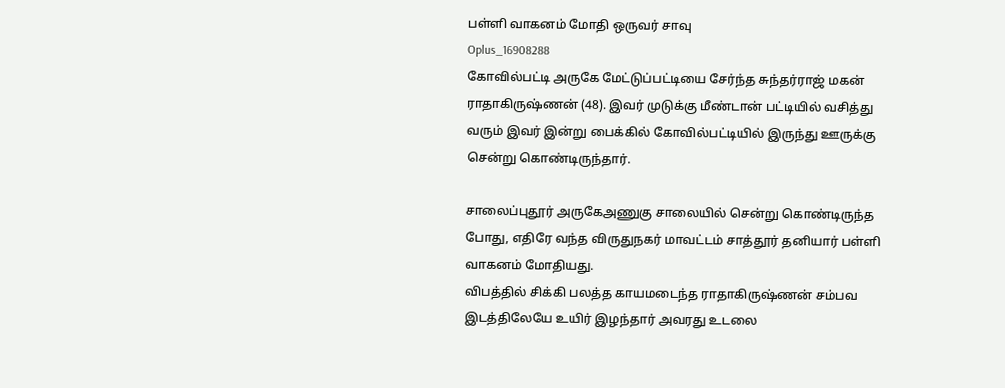பள்ளி வாகனம் மோதி ஒருவர் சாவு
Oplus_16908288
கோவில்பட்டி அருகே மேட்டுப்பட்டியை சேர்ந்த சுந்தர்ராஜ் மகன் ராதாகிருஷ்ணன் (48). இவர் முடுக்கு மீண்டான் பட்டியில் வசித்து வரும் இவர் இன்று பைக்கில் கோவில்பட்டியில் இருந்து ஊருக்கு சென்று கொண்டிருந்தார்.

சாலைப்புதூர் அருகேஅணுகு சாலையில் சென்று கொண்டிருந்த போது, எதிரே வந்த விருதுநகர் மாவட்டம் சாத்தூர் தனியார் பள்ளி வாகனம் மோதியது.
விபத்தில் சிக்கி பலத்த காயமடைந்த ராதாகிருஷ்ணன் சம்பவ இடத்திலேயே உயிர் இழந்தார் அவரது உடலை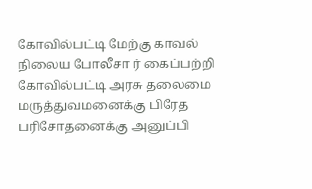கோவில்பட்டி மேற்கு காவல் நிலைய போலீசா ர் கைப்பற்றி கோவில்பட்டி அரசு தலைமை மருத்துவமனைக்கு பிரேத பரிசோதனைக்கு அனுப்பி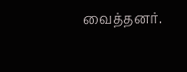வைத்தனர்.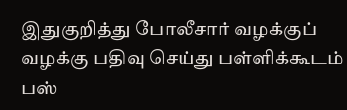இதுகுறித்து போலீசார் வழக்குப் வழக்கு பதிவு செய்து பள்ளிக்கூடம் பஸ்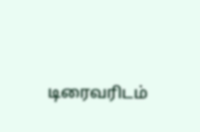டிரைவரிடம்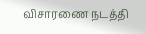விசாரணை நடத்தி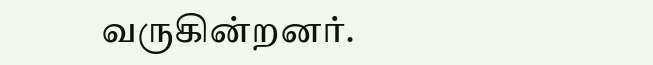வருகின்றனர்.